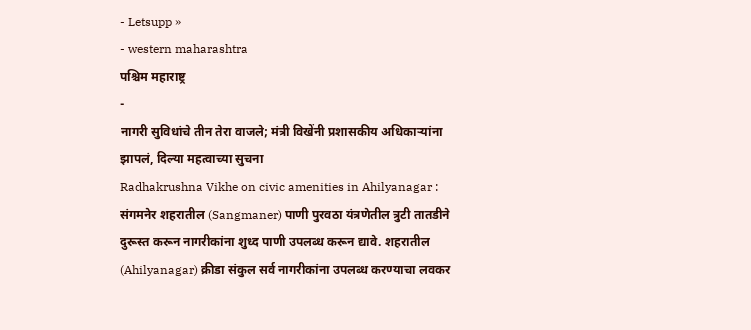- Letsupp »
- western maharashtra
पश्चिम महाराष्ट्र
-
नागरी सुविधांचे तीन तेरा वाजले; मंत्री विखेंनी प्रशासकीय अधिकाऱ्यांना झापलं, दिल्या महत्वाच्या सुचना
Radhakrushna Vikhe on civic amenities in Ahilyanagar : संगमनेर शहरातील (Sangmaner) पाणी पुरवठा यंत्रणेतील त्रुटी तातडीने दुरूस्त करून नागरीकांना शुध्द पाणी उपलब्ध करून द्यावे. शहरातील (Ahilyanagar) क्रीडा संकुल सर्व नागरीकांना उपलब्ध करण्याचा लवकर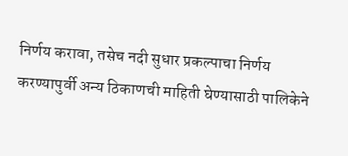निर्णय करावा, तसेच नदी सुधार प्रकल्पाचा निर्णय करण्यापुर्वी अन्य ठिकाणची माहिती घेण्यासाठी पालिकेने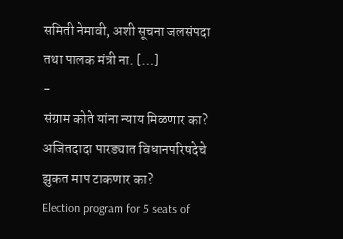समिती नेमावी, अशी सूचना जलसंपदा तथा पालक मंत्री ना. […]
-
संग्राम कोते यांना न्याय मिळणार का? अजितदादा पारड्यात विधानपरिषदेचे झुकत माप टाकणार का?
Election program for 5 seats of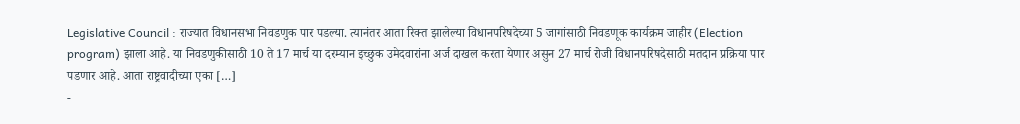Legislative Council : राज्यात विधानसभा निवडणुक पार पडल्या. त्यानंतर आता रिक्त झालेल्या विधानपरिषदेच्या 5 जागांसाठी निवडणूक कार्यक्रम जाहीर (Election program) झाला आहे. या निवडणुकीसाठी 10 ते 17 मार्च या दरम्यान इच्छुक उमेदवारांना अर्ज दाखल करता येणार असुन 27 मार्च रोजी विधानपरिषदेसाठी मतदान प्रक्रिया पार पडणार आहे. आता राष्ट्रवादीच्या एका […]
-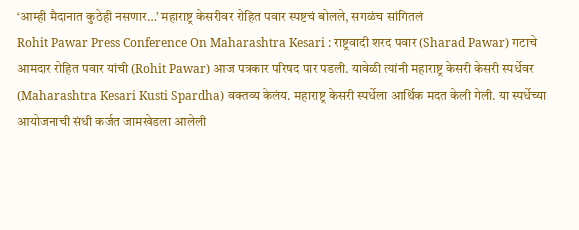‘आम्ही मैदानात कुठेही नसणार…’ महाराष्ट्र केसरीवर रोहित पवार स्पष्टचं बोलले, सगळंच सांगितलं
Rohit Pawar Press Conference On Maharashtra Kesari : राष्ट्रवादी शरद पवार (Sharad Pawar) गटाचे आमदार रोहित पवार यांची (Rohit Pawar) आज पत्रकार परिषद पार पडली. यावेळी त्यांनी महाराष्ट्र केसरी केसरी स्पर्धेवर (Maharashtra Kesari Kusti Spardha) वक्तव्य केलंय. महाराष्ट्र केसरी स्पर्धेला आर्थिक मदत केली गेली. या स्पर्धेच्या आयोजनाची संधी कर्जत जामखेडला आलेली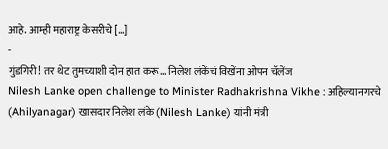आहे. आम्ही महाराष्ट्र केसरीचे […]
-
गुंडगिरी! तर थेट तुमच्याशी दोन हात करू… निलेश लंकेंचं विखेंना ओपन चॅलेंज
Nilesh Lanke open challenge to Minister Radhakrishna Vikhe : अहिल्यानगरचे (Ahilyanagar) खासदार निलेश लंके (Nilesh Lanke) यांनी मंत्री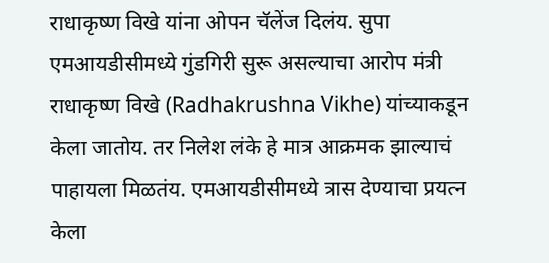राधाकृष्ण विखे यांना ओपन चॅलेंज दिलंय. सुपा एमआयडीसीमध्ये गुंडगिरी सुरू असल्याचा आरोप मंत्री राधाकृष्ण विखे (Radhakrushna Vikhe) यांच्याकडून केला जातोय. तर निलेश लंके हे मात्र आक्रमक झाल्याचं पाहायला मिळतंय. एमआयडीसीमध्ये त्रास देण्याचा प्रयत्न केला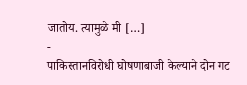जातोय. त्यामुळे मी […]
-
पाकिस्तानविरोधी घोषणाबाजी केल्याने दोन गट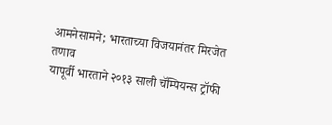आमनेसामने; भारताच्या विजयानंतर मिरजेत तणाव
यापूर्वी भारताने २०१३ साली चॅम्पियन्स ट्रॉफी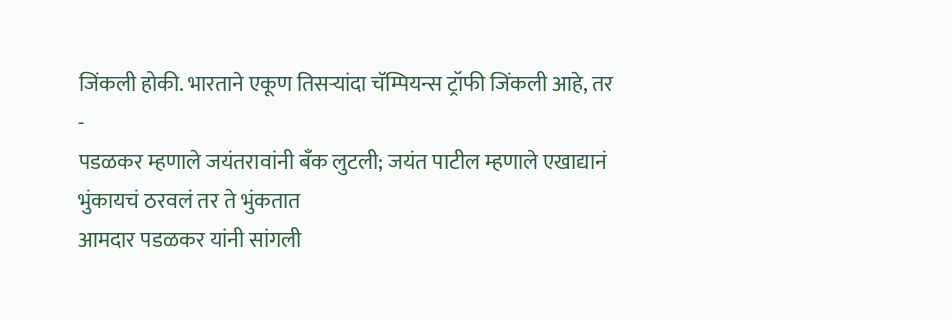जिंकली होकी. भारताने एकूण तिसऱ्यांदा चॅम्पियन्स ट्रॉफी जिंकली आहे, तर
-
पडळकर म्हणाले जयंतरावांनी बँक लुटली; जयंत पाटील म्हणाले एखाद्यानं भुंकायचं ठरवलं तर ते भुंकतात
आमदार पडळकर यांनी सांगली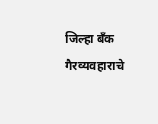जिल्हा बॅंक गैरव्यवहाराचे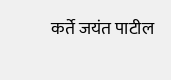कर्ते जयंत पाटील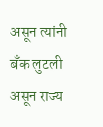असून त्यांनी बँक लुटली असून राज्य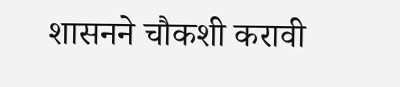शासनने चौकशी करावी